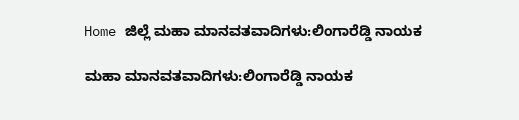Home ಜಿಲ್ಲೆ ಮಹಾ ಮಾನವತವಾದಿಗಳು:ಲಿಂಗಾರೆಡ್ಡಿ ನಾಯಕ

ಮಹಾ ಮಾನವತವಾದಿಗಳು:ಲಿಂಗಾರೆಡ್ಡಿ ನಾಯಕ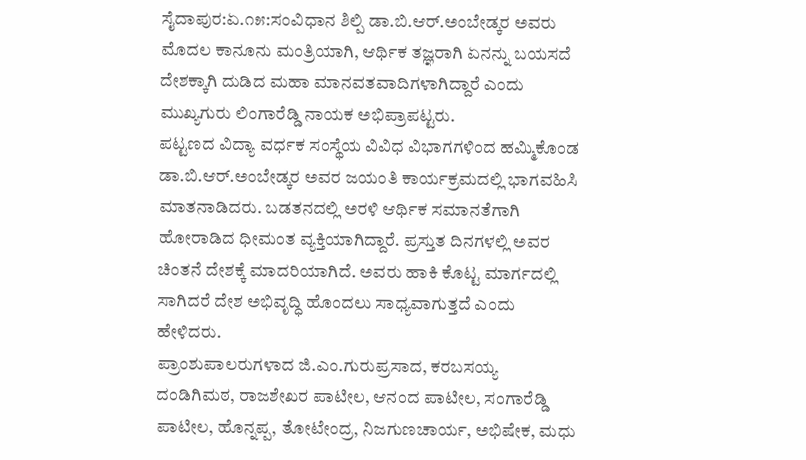ಸೈದಾಪುರ:ಏ.೧೫:ಸಂವಿಧಾನ ಶಿಲ್ಪಿ ಡಾ.ಬಿ.ಆರ್.ಅಂಬೇಡ್ಕರ ಅವರು ಮೊದಲ ಕಾನೂನು ಮಂತ್ರಿಯಾಗಿ, ಆರ್ಥಿಕ ತಜ್ಞರಾಗಿ ಏನನ್ನು ಬಯಸದೆ ದೇಶಕ್ಕಾಗಿ ದುಡಿದ ಮಹಾ ಮಾನವತವಾದಿಗಳಾಗಿದ್ದಾರೆ ಎಂದು ಮುಖ್ಯಗುರು ಲಿಂಗಾರೆಡ್ಡಿ ನಾಯಕ ಅಭಿಪ್ರಾಪಟ್ಟರು.
ಪಟ್ಟಣದ ವಿದ್ಯಾ ವರ್ಧಕ ಸಂಸ್ಥೆಯ ವಿವಿಧ ವಿಭಾಗಗಳಿಂದ ಹಮ್ಮಿಕೊಂಡ ಡಾ.ಬಿ.ಆರ್.ಅಂಬೇಡ್ಕರ ಅವರ ಜಯಂತಿ ಕಾರ್ಯಕ್ರಮದಲ್ಲಿ ಭಾಗವಹಿಸಿ ಮಾತನಾಡಿದರು. ಬಡತನದಲ್ಲಿ ಅರಳಿ ಆರ್ಥಿಕ ಸಮಾನತೆಗಾಗಿ ಹೋರಾಡಿದ ಧೀಮಂತ ವ್ಯಕ್ತಿಯಾಗಿದ್ದಾರೆ. ಪ್ರಸ್ತುತ ದಿನಗಳಲ್ಲಿ ಅವರ ಚಿಂತನೆ ದೇಶಕ್ಕೆ ಮಾದರಿಯಾಗಿದೆ. ಅವರು ಹಾಕಿ ಕೊಟ್ಟ ಮಾರ್ಗದಲ್ಲಿ ಸಾಗಿದರೆ ದೇಶ ಅಭಿವೃದ್ಧಿ ಹೊಂದಲು ಸಾಧ್ಯವಾಗುತ್ತದೆ ಎಂದು ಹೇಳಿದರು.
ಪ್ರಾಂಶುಪಾಲರುಗಳಾದ ಜಿ.ಎಂ.ಗುರುಪ್ರಸಾದ, ಕರಬಸಯ್ಯ ದಂಡಿಗಿಮಠ, ರಾಜಶೇಖರ ಪಾಟೀಲ, ಆನಂದ ಪಾಟೀಲ, ಸಂಗಾರೆಡ್ಡಿ ಪಾಟೀಲ, ಹೊನ್ನಪ್ಪ, ತೋಟೇಂದ್ರ, ನಿಜಗುಣಚಾರ್ಯ, ಅಭಿಷೇಕ, ಮಧು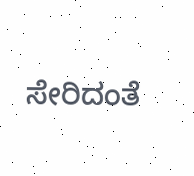ಸೇರಿದಂತೆ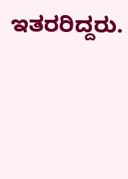ಇತರರಿದ್ದರು.